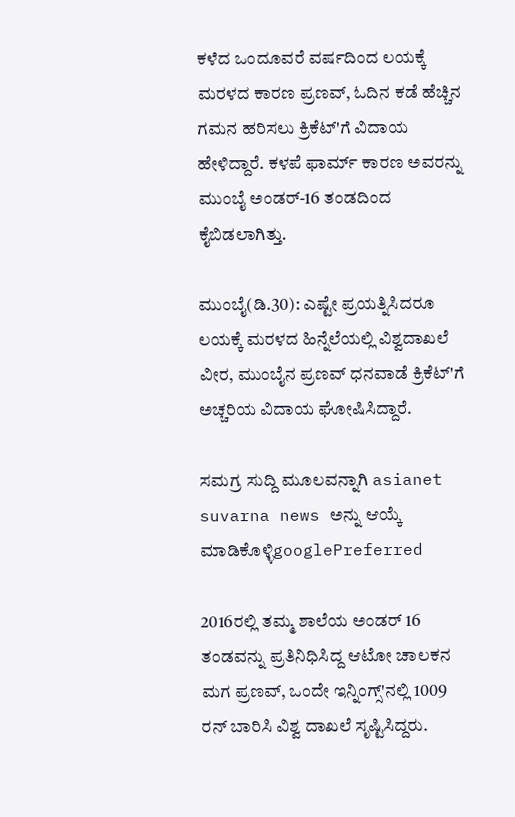ಕಳೆದ ಒಂದೂವರೆ ವರ್ಷದಿಂದ ಲಯಕ್ಕೆ ಮರಳದ ಕಾರಣ ಪ್ರಣವ್, ಓದಿನ ಕಡೆ ಹೆಚ್ಚಿನ ಗಮನ ಹರಿಸಲು ಕ್ರಿಕೆಟ್‌'ಗೆ ವಿದಾಯ ಹೇಳಿದ್ದಾರೆ. ಕಳಪೆ ಫಾರ್ಮ್ ಕಾರಣ ಅವರನ್ನು ಮುಂಬೈ ಅಂಡರ್-16 ತಂಡದಿಂದ ಕೈಬಿಡಲಾಗಿತ್ತು.

ಮುಂಬೈ(ಡಿ.30): ಎಷ್ಟೇ ಪ್ರಯತ್ನಿಸಿದರೂ ಲಯಕ್ಕೆ ಮರಳದ ಹಿನ್ನೆಲೆಯಲ್ಲಿ ವಿಶ್ವದಾಖಲೆ ವೀರ, ಮುಂಬೈನ ಪ್ರಣವ್ ಧನವಾಡೆ ಕ್ರಿಕೆಟ್‌'ಗೆ ಅಚ್ಚರಿಯ ವಿದಾಯ ಘೋಷಿಸಿದ್ದಾರೆ.

ಸಮಗ್ರ ಸುದ್ದಿ ಮೂಲವನ್ನಾಗಿ asianet suvarna news ಅನ್ನು ಆಯ್ಕೆ ಮಾಡಿಕೊಳ್ಳಿgooglePreferred

2016ರಲ್ಲಿ ತಮ್ಮ ಶಾಲೆಯ ಅಂಡರ್ 16 ತಂಡವನ್ನು ಪ್ರತಿನಿಧಿಸಿದ್ದ ಆಟೋ ಚಾಲಕನ ಮಗ ಪ್ರಣವ್, ಒಂದೇ ಇನ್ನಿಂಗ್ಸ್'ನಲ್ಲಿ 1009 ರನ್ ಬಾರಿಸಿ ವಿಶ್ವ ದಾಖಲೆ ಸೃಷ್ಟಿಸಿದ್ದರು.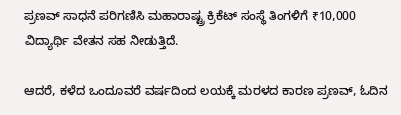ಪ್ರಣವ್ ಸಾಧನೆ ಪರಿಗಣಿಸಿ ಮಹಾರಾಷ್ಟ್ರ ಕ್ರಿಕೆಟ್ ಸಂಸ್ಥೆ ತಿಂಗಳಿಗೆ ₹10,000 ವಿದ್ಯಾರ್ಥಿ ವೇತನ ಸಹ ನೀಡುತ್ತಿದೆ.

ಆದರೆ, ಕಳೆದ ಒಂದೂವರೆ ವರ್ಷದಿಂದ ಲಯಕ್ಕೆ ಮರಳದ ಕಾರಣ ಪ್ರಣವ್, ಓದಿನ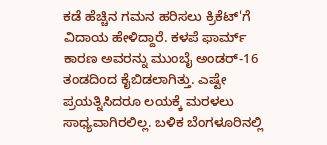ಕಡೆ ಹೆಚ್ಚಿನ ಗಮನ ಹರಿಸಲು ಕ್ರಿಕೆಟ್‌'ಗೆ ವಿದಾಯ ಹೇಳಿದ್ದಾರೆ. ಕಳಪೆ ಫಾರ್ಮ್ ಕಾರಣ ಅವರನ್ನು ಮುಂಬೈ ಅಂಡರ್-16 ತಂಡದಿಂದ ಕೈಬಿಡಲಾಗಿತ್ತು. ಎಷ್ಟೇ ಪ್ರಯತ್ನಿಸಿದರೂ ಲಯಕ್ಕೆ ಮರಳಲು ಸಾಧ್ಯವಾಗಿರಲಿಲ್ಲ. ಬಳಿಕ ಬೆಂಗಳೂರಿನಲ್ಲಿ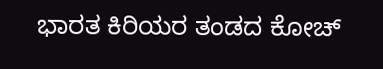ಭಾರತ ಕಿರಿಯರ ತಂಡದ ಕೋಚ್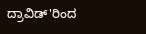ದ್ರಾವಿಡ್‌'ರಿಂದ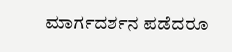ಮಾರ್ಗದರ್ಶನ ಪಡೆದರೂ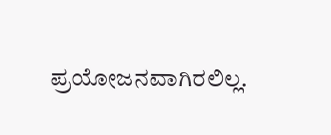ಪ್ರಯೋಜನವಾಗಿರಲಿಲ್ಲ.